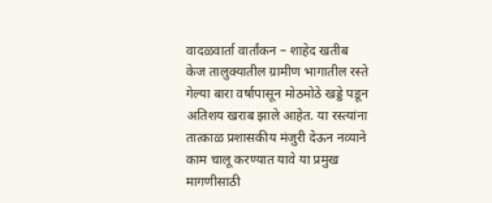वादळवार्ता वार्तांकन – शाहेद खतीब
केज तालुक्यातील ग्रामीण भागातील रस्ते गेल्या बारा वर्षापासून मोठमोठे खड्डे पडून अतिशय खराब झाले आहेत. या रस्त्यांना तात्काळ प्रशासकीय मंजुरी देऊन नव्याने काम चालू करण्यात यावे या प्रमुख मागणीसाठी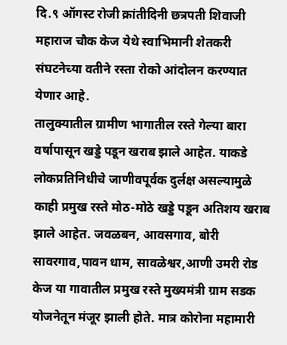दि.९ ऑगस्ट रोजी क्रांतीदिनी छत्रपती शिवाजी महाराज चौक केज येथे स्वाभिमानी शेतकरी संघटनेच्या वतीने रस्ता रोको आंदोलन करण्यात येणार आहे.
तालुक्यातील ग्रामीण भागातील रस्ते गेल्या बारा वर्षापासून खड्डे पडून खराब झाले आहेत. याकडे लोकप्रतिनिधीचे जाणीवपूर्वक दुर्लक्ष असल्यामुळे काही प्रमुख रस्ते मोठ-मोठे खड्डे पडून अतिशय खराब झाले आहेत. जवळबन, आवसगाव, बोरी सावरगाव,पावन धाम, सावळेश्वर,आणी उमरी रोड केज या गावातील प्रमुख रस्ते मुख्यमंत्री ग्राम सडक योजनेतून मंजूर झाली होते. मात्र कोरोना महामारी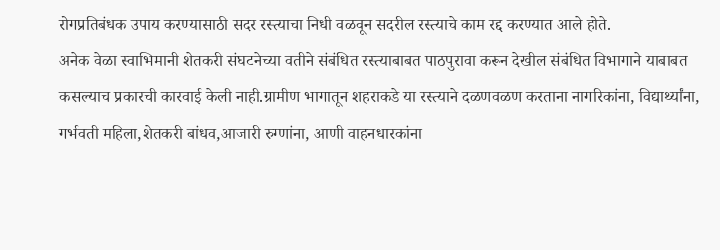रोगप्रतिबंधक उपाय करण्यासाठी सदर रस्त्याचा निधी वळवून सदरील रस्त्याचे काम रद्द करण्यात आले होते.
अनेक वेळा स्वाभिमानी शेतकरी संघटनेच्या वतीने संबंधित रस्त्याबाबत पाठपुरावा करून देखील संबंधित विभागाने याबाबत कसल्याच प्रकारची कारवाई केली नाही.ग्रामीण भागातून शहराकडे या रस्त्याने दळणवळण करताना नागरिकांना, विद्यार्थ्यांना, गर्भवती महिला,शेतकरी बांधव,आजारी रुग्णांना, आणी वाहनधारकांना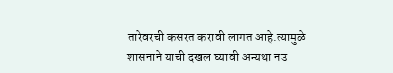तारेवरची कसरत करावी लागत आहे.त्यामुळे शासनाने याची दखल घ्यावी अन्यथा नउ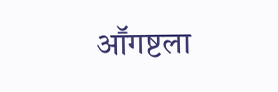आॕगष्टला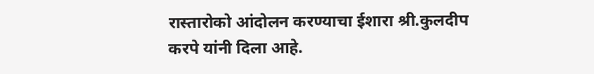रास्तारोको आंदोलन करण्याचा ईशारा श्री.कुलदीप करपे यांनी दिला आहे.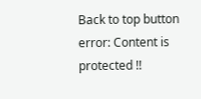Back to top button
error: Content is protected !!